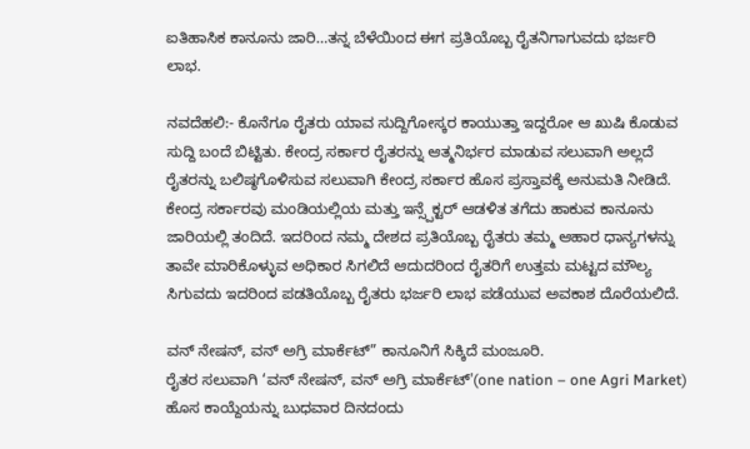ಐತಿಹಾಸಿಕ ಕಾನೂನು ಜಾರಿ…ತನ್ನ ಬೆಳೆಯಿಂದ ಈಗ ಪ್ರತಿಯೊಬ್ಬ ರೈತನಿಗಾಗುವದು ಭರ್ಜರಿ ಲಾಭ.

ನವದೆಹಲಿ:- ಕೊನೆಗೂ ರೈತರು ಯಾವ ಸುದ್ದಿಗೋಸ್ಕರ ಕಾಯುತ್ತಾ ಇದ್ದರೋ ಆ ಖುಷಿ ಕೊಡುವ ಸುದ್ದಿ ಬಂದೆ ಬಿಟ್ಟಿತು. ಕೇಂದ್ರ ಸರ್ಕಾರ ರೈತರನ್ನು ಆತ್ಮನಿರ್ಭರ ಮಾಡುವ ಸಲುವಾಗಿ ಅಲ್ಲದೆ ರೈತರನ್ನು ಬಲಿಷ್ಠಗೊಳಿಸುವ ಸಲುವಾಗಿ ಕೇಂದ್ರ ಸರ್ಕಾರ ಹೊಸ ಪ್ರಸ್ತಾವಕ್ಕೆ ಅನುಮತಿ ನೀಡಿದೆ. ಕೇಂದ್ರ ಸರ್ಕಾರವು ಮಂಡಿಯಲ್ಲಿಯ ಮತ್ತು ಇನ್ಸ್ಪೆಕ್ಟರ್ ಆಡಳಿತ ತಗೆದು ಹಾಕುವ ಕಾನೂನು ಜಾರಿಯಲ್ಲಿ ತಂದಿದೆ. ಇದರಿಂದ ನಮ್ಮ ದೇಶದ ಪ್ರತಿಯೊಬ್ಬ ರೈತರು ತಮ್ಮ ಆಹಾರ ಧಾನ್ಯಗಳನ್ನು ತಾವೇ ಮಾರಿಕೊಳ್ಳುವ ಅಧಿಕಾರ ಸಿಗಲಿದೆ ಆದುದರಿಂದ ರೈತರಿಗೆ ಉತ್ತಮ ಮಟ್ಟದ ಮೌಲ್ಯ ಸಿಗುವದು ಇದರಿಂದ ಪಡತಿಯೊಬ್ಬ ರೈತರು ಭರ್ಜರಿ ಲಾಭ ಪಡೆಯುವ ಅವಕಾಶ ದೊರೆಯಲಿದೆ.

ವನ್ ನೇಷನ್, ವನ್ ಅಗ್ರಿ ಮಾರ್ಕೆಟ್” ಕಾನೂನಿಗೆ ಸಿಕ್ಕಿದೆ ಮಂಜೂರಿ.
ರೈತರ ಸಲುವಾಗಿ ‘ವನ್ ನೇಷನ್, ವನ್ ಅಗ್ರಿ ಮಾರ್ಕೆಟ್'(one nation – one Agri Market) ಹೊಸ ಕಾಯ್ದೆಯನ್ನು ಬುಧವಾರ ದಿನದಂದು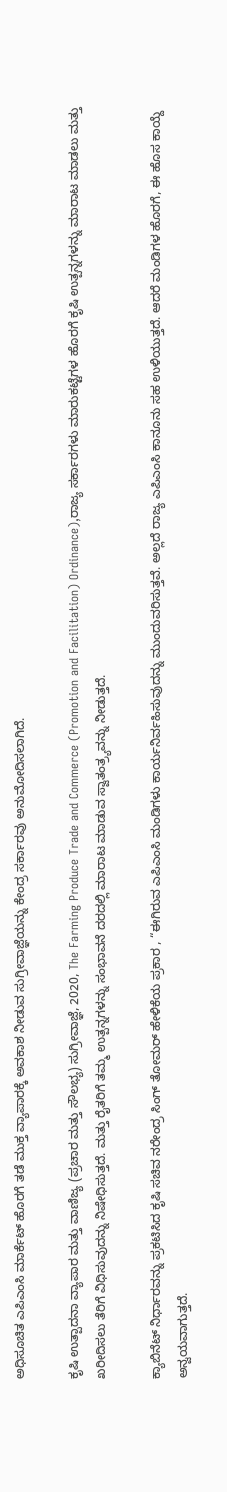ಅಧಿಸೂಚಿತ ಎಪಿಎಂಸಿ ಮಾರ್ಕೆಟ್ ಹೊರಗೆ ತಡೆ ಮುಕ್ತ ವ್ಯಾಪಾರಕ್ಕೆ ಅವಕಾಶ ನೀಡುವ ಸುಗ್ರೀವಾಜ್ಞೆಯನ್ನು ಕೇಂದ್ರ ಸರ್ಕಾರವು ಅನುಮೋದಿಸಲಾಗಿದೆ.

ಕೃಷಿ ಉತ್ಪಾದನಾ ವ್ಯಾಪಾರ ಮತ್ತು ವಾಣಿಜ್ಯ (ಪ್ರಚಾರ ಮತ್ತು ಸೌಲಭ್ಯ) ಸುಗ್ರೀವಾಜ್ಞೆ, 2020, The Farming Produce Trade and Commerce (Promotion and Facilitation) Ordinance),ರಾಜ್ಯ ಸರ್ಕಾರಗಳು ಮಾರುಕಟ್ಟೆಗಳ ಹೊರಗೆ ಕೃಷಿ ಉತ್ಪನ್ನಗಳನ್ನು ಮಾರಾಟ ಮಾಡಲು ಮತ್ತು ಖರೀದಿಸಲು ತೆರಿಗೆ ವಿಧಿಸುವುದನ್ನು ನಿಷೇಧಿಸುತ್ತದೆ. ಮತ್ತು ರೈತರಿಗೆ ತಮ್ಮ ಉತ್ಪನ್ನಗಳನ್ನು ಸಂಭಾವನೆ ದರದಲ್ಲಿ ಮಾರಾಟ ಮಾಡುವ ಸ್ವಾತಂತ್ರ್ಯವನ್ನು ನೀಡುತ್ತದೆ.

ಕ್ಯಾಬಿನೆಟ್ ನಿರ್ಧಾರವನ್ನು ಪ್ರಕಟಿಸಿದ ಕೃಷಿ ಸಚಿವ ನರೇಂದ್ರ ಸಿಂಗ್ ತೋಮರ್ ಹೇಳಿಕೆಯ ಪ್ರಕಾರ , “ಈಗಿರುವ ಎಪಿಎಂಸಿ ಮಂಡಿಗಳು ಕಾರ್ಯನಿರ್ವಹಿಸುವುದನ್ನು ಮುಂದುವರಿಸುತ್ತವೆ. ಅಲ್ಲದೆ ರಾಜ್ಯ ಎಪಿಎಂಸಿ ಕಾನೂನು ಸಹ ಉಳಿಯುತ್ತದೆ. ಆದರೆ ಮಂಡಿಗಳ ಹೊರಗೆ, ಈ ಹೊಸ ಕಾಯ್ದೆ ಅನ್ವಯವಾಗುತ್ತದೆ.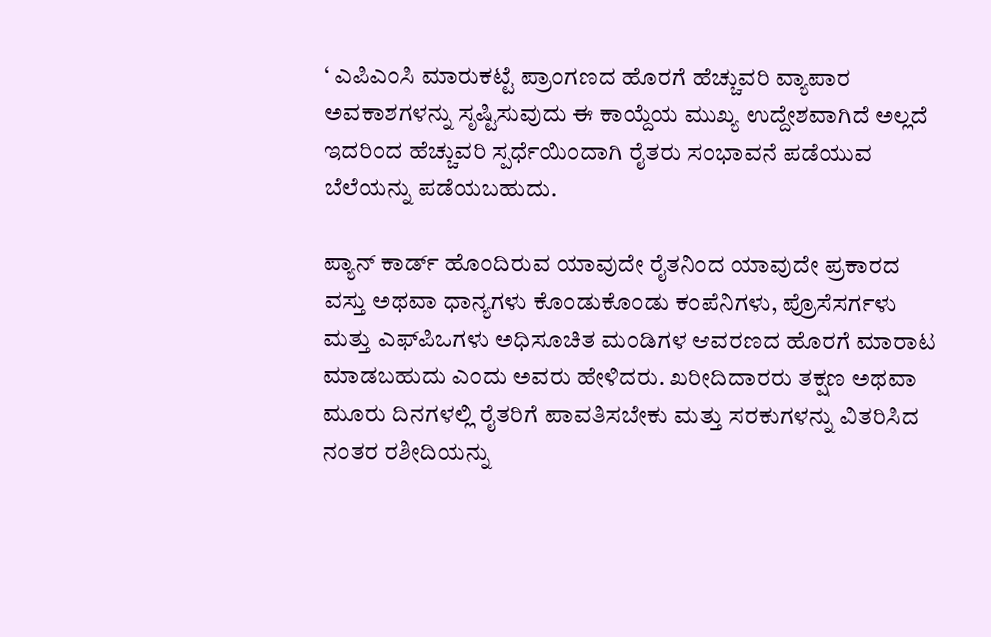‘ ಎಪಿಎಂಸಿ ಮಾರುಕಟ್ಟೆ ಪ್ರಾಂಗಣದ ಹೊರಗೆ ಹೆಚ್ಚುವರಿ ವ್ಯಾಪಾರ ಅವಕಾಶಗಳನ್ನು ಸೃಷ್ಟಿಸುವುದು ಈ ಕಾಯ್ದೆಯ ಮುಖ್ಯ ಉದ್ದೇಶವಾಗಿದೆ ಅಲ್ಲದೆ ಇದರಿಂದ ಹೆಚ್ಚುವರಿ ಸ್ಪರ್ಧೆಯಿಂದಾಗಿ ರೈತರು ಸಂಭಾವನೆ ಪಡೆಯುವ ಬೆಲೆಯನ್ನು ಪಡೆಯಬಹುದು.

ಪ್ಯಾನ್ ಕಾರ್ಡ್ ಹೊಂದಿರುವ ಯಾವುದೇ ರೈತನಿಂದ ಯಾವುದೇ ಪ್ರಕಾರದ ವಸ್ತು ಅಥವಾ ಧಾನ್ಯಗಳು ಕೊಂಡುಕೊಂಡು ಕಂಪೆನಿಗಳು, ಪ್ರೊಸೆಸರ್ಗಳು ಮತ್ತು ಎಫ್‌ಪಿಒಗಳು ಅಧಿಸೂಚಿತ ಮಂಡಿಗಳ ಆವರಣದ ಹೊರಗೆ ಮಾರಾಟ ಮಾಡಬಹುದು ಎಂದು ಅವರು ಹೇಳಿದರು. ಖರೀದಿದಾರರು ತಕ್ಷಣ ಅಥವಾ ಮೂರು ದಿನಗಳಲ್ಲಿ ರೈತರಿಗೆ ಪಾವತಿಸಬೇಕು ಮತ್ತು ಸರಕುಗಳನ್ನು ವಿತರಿಸಿದ ನಂತರ ರಶೀದಿಯನ್ನು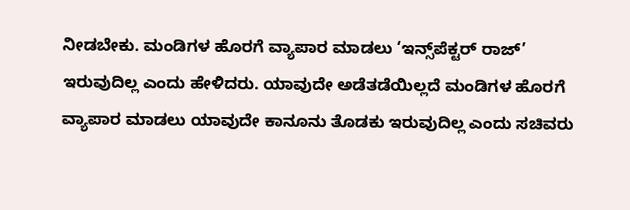ನೀಡಬೇಕು. ಮಂಡಿಗಳ ಹೊರಗೆ ವ್ಯಾಪಾರ ಮಾಡಲು ‘ಇನ್ಸ್‌ಪೆಕ್ಟರ್ ರಾಜ್’ ಇರುವುದಿಲ್ಲ ಎಂದು ಹೇಳಿದರು. ಯಾವುದೇ ಅಡೆತಡೆಯಿಲ್ಲದೆ ಮಂಡಿಗಳ ಹೊರಗೆ ವ್ಯಾಪಾರ ಮಾಡಲು ಯಾವುದೇ ಕಾನೂನು ತೊಡಕು ಇರುವುದಿಲ್ಲ ಎಂದು ಸಚಿವರು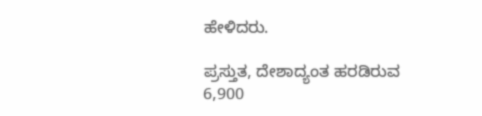ಹೇಳಿದರು.

ಪ್ರಸ್ತುತ, ದೇಶಾದ್ಯಂತ ಹರಡಿರುವ 6,900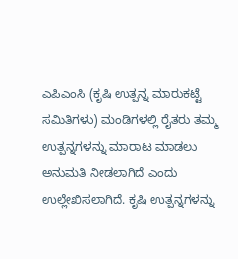ಎಪಿಎಂಸಿ (ಕೃಷಿ ಉತ್ಪನ್ನ ಮಾರುಕಟ್ಟೆ ಸಮಿತಿಗಳು) ಮಂಡಿಗಳಲ್ಲಿ ರೈತರು ತಮ್ಮ ಉತ್ಪನ್ನಗಳನ್ನು ಮಾರಾಟ ಮಾಡಲು ಅನುಮತಿ ನೀಡಲಾಗಿದೆ ಎಂದು ಉಲ್ಲೇಖಿಸಲಾಗಿದೆ. ಕೃಷಿ ಉತ್ಪನ್ನಗಳನ್ನು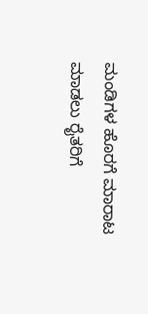ಮಂಡಿಗಳ ಹೊರಗೆ ಮಾರಾಟ ಮಾಡಲು ರೈತರಿಗೆ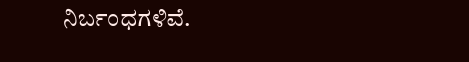ನಿರ್ಬಂಧಗಳಿವೆ.